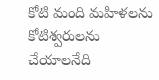కోటి మంది మహిళలను కోటిశ్వరులను చేయాలనేది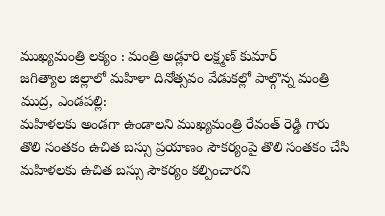ముఖ్యమంత్రి లక్యం : మంత్రి అడ్లూరి లక్ష్మణ్ కుమార్
జగిత్యాల జిల్లాలో మహిళా దినోత్సవం వేడుకల్లో పాల్గొన్న మంత్రి
ముద్ర, ఎండపల్లి:
మహిళలకు అండగా ఉండాలని ముఖ్యమంత్రి రేవంత్ రెడ్డి గారు తొలి సంతకం ఉచిత బస్సు ప్రయాణం సౌకర్యంపై తొలి సంతకం చేసి మహిళలకు ఉచిత బస్సు సౌకర్యం కల్పించారని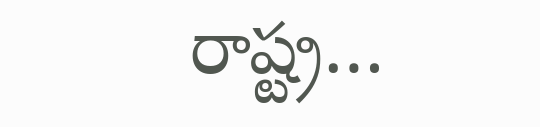రాష్ట్ర…